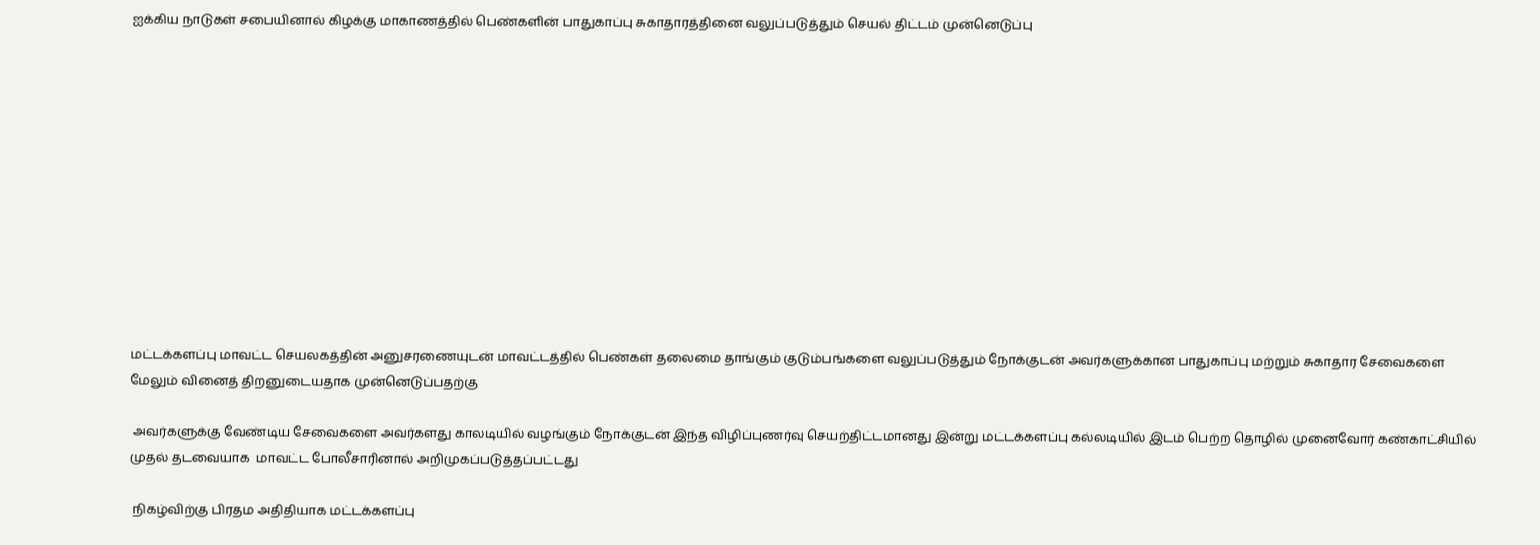ஐக்கிய நாடுகள் சபையினால் கிழக்கு மாகாணத்தில் பெண்களின் பாதுகாப்பு சுகாதாரத்தினை வலுப்படுத்தும் செயல் திட்டம் முன்னெடுப்பு












மட்டக்களப்பு மாவட்ட செயலகத்தின் அனுசரணையுடன் மாவட்டத்தில் பெண்கள் தலைமை தாங்கும் குடும்பங்களை வலுப்படுத்தும் நோக்குடன் அவர்களுக்கான பாதுகாப்பு மற்றும் சுகாதார சேவைகளை மேலும் வினைத் திறனுடையதாக முன்னெடுப்பதற்கு

 அவர்களுக்கு வேண்டிய சேவைகளை அவர்களது காலடியில் வழங்கும் நோக்குடன் இந்த விழிப்புணர்வு செயற்திட்டமானது இன்று மட்டக்களப்பு கல்லடியில் இடம் பெற்ற தொழில் முனைவோர் கண்காட்சியில் முதல் தடவையாக  மாவட்ட போலீசாரினால் அறிமுகப்படுத்தப்பட்டது

 நிகழ்விற்கு பிரதம அதிதியாக மட்டக்களப்பு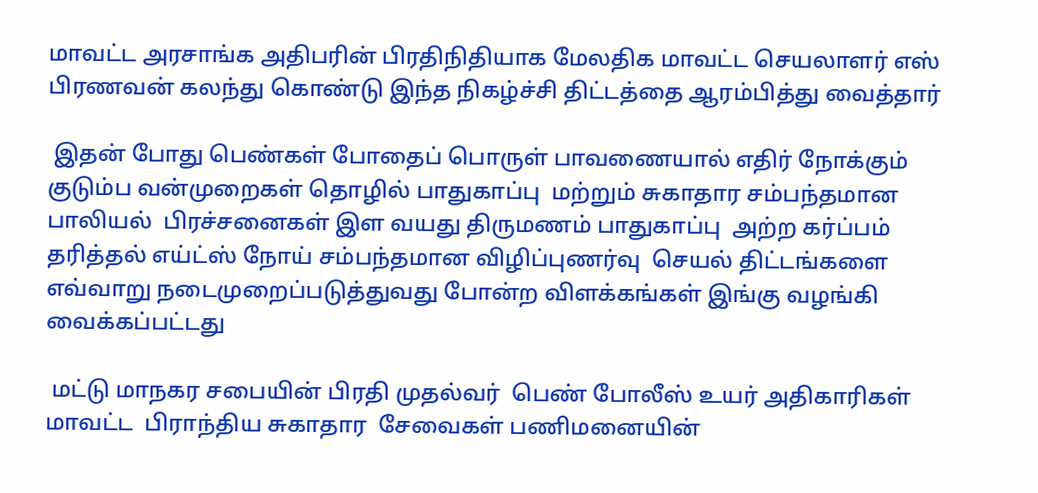மாவட்ட அரசாங்க அதிபரின் பிரதிநிதியாக மேலதிக மாவட்ட செயலாளர் எஸ் பிரணவன் கலந்து கொண்டு இந்த நிகழ்ச்சி திட்டத்தை ஆரம்பித்து வைத்தார்

 இதன் போது பெண்கள் போதைப் பொருள் பாவணையால் எதிர் நோக்கும் குடும்ப வன்முறைகள் தொழில் பாதுகாப்பு  மற்றும் சுகாதார சம்பந்தமான பாலியல்  பிரச்சனைகள் இள வயது திருமணம் பாதுகாப்பு  அற்ற கர்ப்பம் தரித்தல் எய்ட்ஸ் நோய் சம்பந்தமான விழிப்புணர்வு  செயல் திட்டங்களை எவ்வாறு நடைமுறைப்படுத்துவது போன்ற விளக்கங்கள் இங்கு வழங்கி வைக்கப்பட்டது

 மட்டு மாநகர சபையின் பிரதி முதல்வர்  பெண் போலீஸ் உயர் அதிகாரிகள் மாவட்ட  பிராந்திய சுகாதார  சேவைகள் பணிமனையின்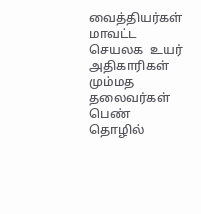வைத்தியர்கள் மாவட்ட செயலக  உயர் அதிகாரிகள் மும்மத தலைவர்கள் பெண் தொழில்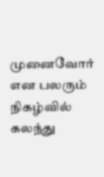முனைவோர் என பலரும் நிகழ்வில் கலந்து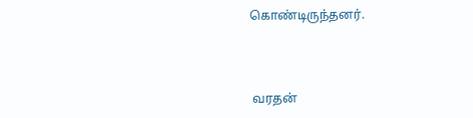கொண்டிருந்தனர்.



 வரதன்